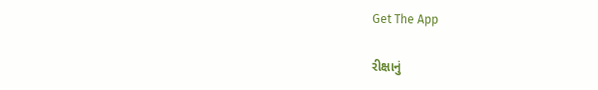Get The App

રીક્ષાનું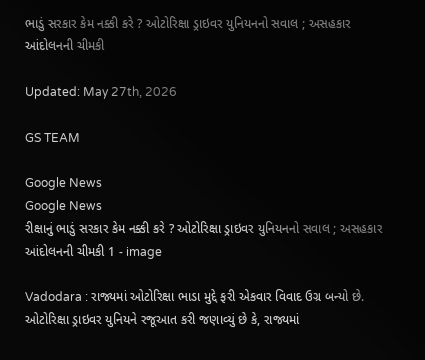ભાડું સરકાર કેમ નક્કી કરે ? ઓટોરિક્ષા ડ્રાઇવર યુનિયનનો સવાલ ; અસહકાર આંદોલનની ચીમકી

Updated: May 27th, 2026

GS TEAM

Google News
Google News
રીક્ષાનું ભાડું સરકાર કેમ નક્કી કરે ? ઓટોરિક્ષા ડ્રાઇવર યુનિયનનો સવાલ ; અસહકાર આંદોલનની ચીમકી 1 - image

Vadodara : રાજ્યમાં ઓટોરિક્ષા ભાડા મુદ્દે ફરી એકવાર વિવાદ ઉગ્ર બન્યો છે. ઓટોરિક્ષા ડ્રાઇવર યુનિયને રજૂઆત કરી જણાવ્યું છે કે, રાજ્યમાં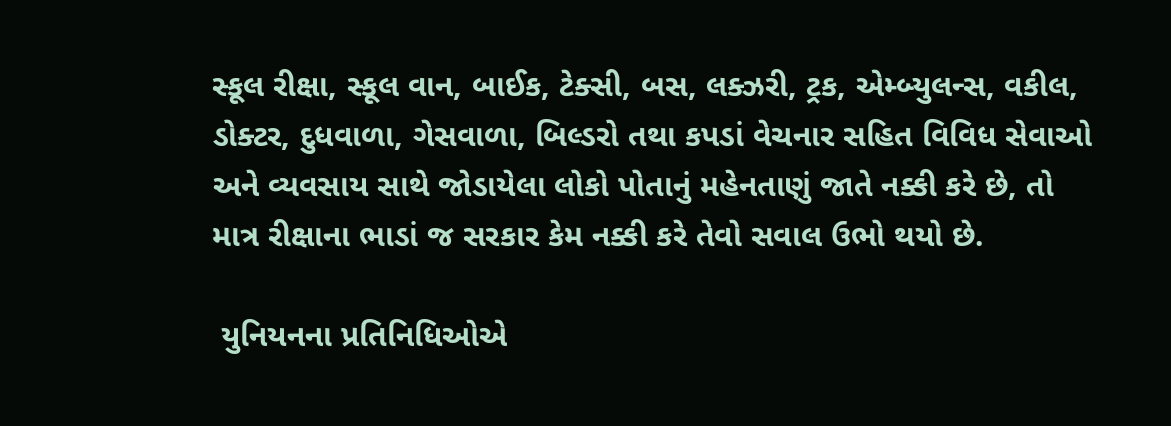સ્કૂલ રીક્ષા, સ્કૂલ વાન, બાઈક, ટેક્સી, બસ, લક્ઝરી, ટ્રક, એમ્બ્યુલન્સ, વકીલ, ડોક્ટર, દુધવાળા, ગેસવાળા, બિલ્ડરો તથા કપડાં વેચનાર સહિત વિવિધ સેવાઓ અને વ્યવસાય સાથે જોડાયેલા લોકો પોતાનું મહેનતાણું જાતે નક્કી કરે છે, તો માત્ર રીક્ષાના ભાડાં જ સરકાર કેમ નક્કી કરે તેવો સવાલ ઉભો થયો છે.

 યુનિયનના પ્રતિનિધિઓએ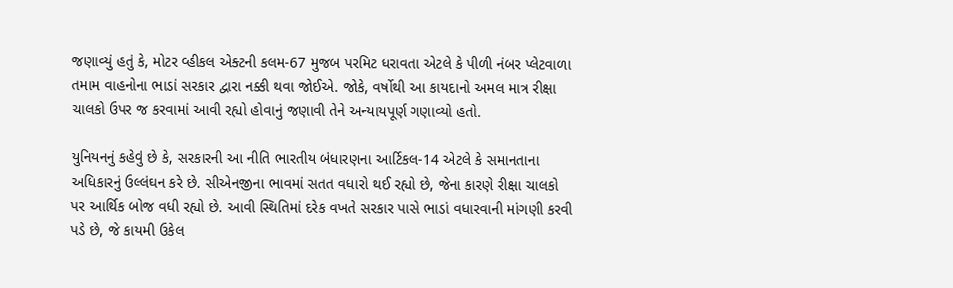જણાવ્યું હતું કે, મોટર વ્હીકલ એક્ટની કલમ-67 મુજબ પરમિટ ધરાવતા એટલે કે પીળી નંબર પ્લેટવાળા તમામ વાહનોના ભાડાં સરકાર દ્વારા નક્કી થવા જોઈએ. જોકે, વર્ષોથી આ કાયદાનો અમલ માત્ર રીક્ષા ચાલકો ઉપર જ કરવામાં આવી રહ્યો હોવાનું જણાવી તેને અન્યાયપૂર્ણ ગણાવ્યો હતો.

યુનિયનનું કહેવું છે કે, સરકારની આ નીતિ ભારતીય બંધારણના આર્ટિકલ-14 એટલે કે સમાનતાના અધિકારનું ઉલ્લંઘન કરે છે. સીએનજીના ભાવમાં સતત વધારો થઈ રહ્યો છે, જેના કારણે રીક્ષા ચાલકો પર આર્થિક બોજ વધી રહ્યો છે. આવી સ્થિતિમાં દરેક વખતે સરકાર પાસે ભાડાં વધારવાની માંગણી કરવી પડે છે, જે કાયમી ઉકેલ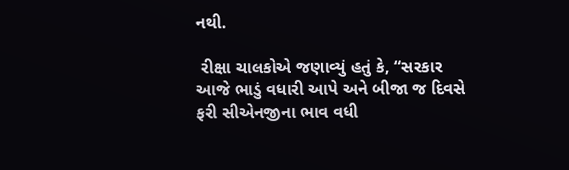નથી.

 રીક્ષા ચાલકોએ જણાવ્યું હતું કે, “સરકાર આજે ભાડું વધારી આપે અને બીજા જ દિવસે ફરી સીએનજીના ભાવ વધી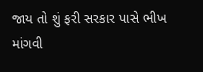જાય તો શું ફરી સરકાર પાસે ભીખ માંગવી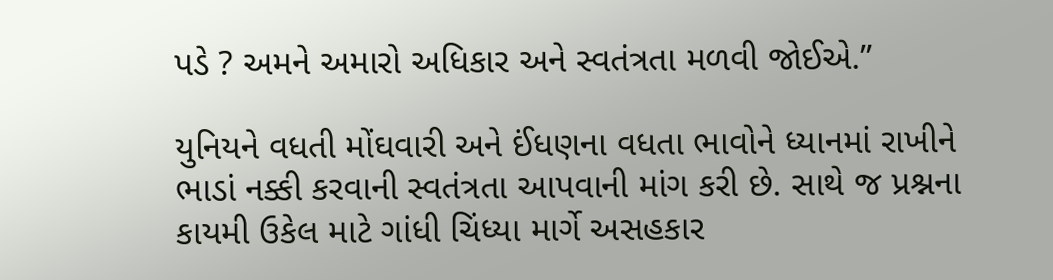પડે ? અમને અમારો અધિકાર અને સ્વતંત્રતા મળવી જોઈએ.”

યુનિયને વધતી મોંઘવારી અને ઈંધણના વધતા ભાવોને ધ્યાનમાં રાખીને ભાડાં નક્કી કરવાની સ્વતંત્રતા આપવાની માંગ કરી છે. સાથે જ પ્રશ્નના કાયમી ઉકેલ માટે ગાંધી ચિંધ્યા માર્ગે અસહકાર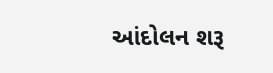આંદોલન શરૂ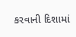કરવાની દિશામાં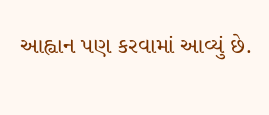આહ્વાન પણ કરવામાં આવ્યું છે.